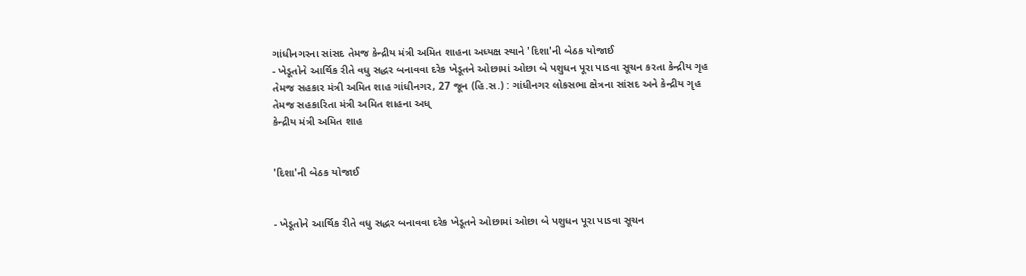ગાંધીનગરના સાંસદ તેમજ કેન્દ્રીય મંત્રી અમિત શાહના અધ્યક્ષ સ્થાને 'દિશા'ની બેઠક યોજાઈ
- ખેડૂતોને આર્થિક રીતે વધુ સદ્ધર બનાવવા દરેક ખેડૂતને ઓછામાં ઓછા બે પશુધન પૂરા પાડવા સૂચન કરતા કેન્દ્રીય ગૃહ તેમજ સહકાર મંત્રી અમિત શાહ ગાંધીનગર, 27 જૂન (હિ.સ.) : ગાંધીનગર લોકસભા ક્ષેત્રના સાંસદ અને કેન્દ્રીય ગૃહ તેમજ સહકારિતા મંત્રી અમિત શાહના અધ્
કેન્દ્રીય મંત્રી અમિત શાહ


'દિશા'ની બેઠક યોજાઈ


- ખેડૂતોને આર્થિક રીતે વધુ સદ્ધર બનાવવા દરેક ખેડૂતને ઓછામાં ઓછા બે પશુધન પૂરા પાડવા સૂચન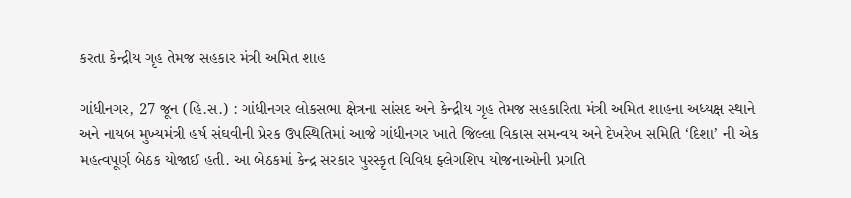કરતા કેન્દ્રીય ગૃહ તેમજ સહકાર મંત્રી અમિત શાહ

ગાંધીનગર, 27 જૂન (હિ.સ.) : ગાંધીનગર લોકસભા ક્ષેત્રના સાંસદ અને કેન્દ્રીય ગૃહ તેમજ સહકારિતા મંત્રી અમિત શાહના અધ્યક્ષ સ્થાને અને નાયબ મુખ્યમંત્રી હર્ષ સંઘવીની પ્રેરક ઉપસ્થિતિમાં આજે ગાંધીનગર ખાતે જિલ્લા વિકાસ સમન્વય અને દેખરેખ સમિતિ ‘દિશા’ ની એક મહત્વપૂર્ણ બેઠક યોજાઈ હતી. આ બેઠકમાં કેન્દ્ર સરકાર પુરસ્કૃત વિવિધ ફ્લેગશિપ યોજનાઓની પ્રગતિ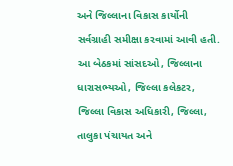અને જિલ્લાના વિકાસ કાર્યોની સર્વગ્રાહી સમીક્ષા કરવામાં આવી હતી. આ બેઠકમાં સાંસદઓ, જિલ્લાના ધારાસભ્યઓ, જિલ્લા કલેકટર, જિલ્લા વિકાસ અધિકારી, જિલ્લા, તાલુકા પંચાયત અને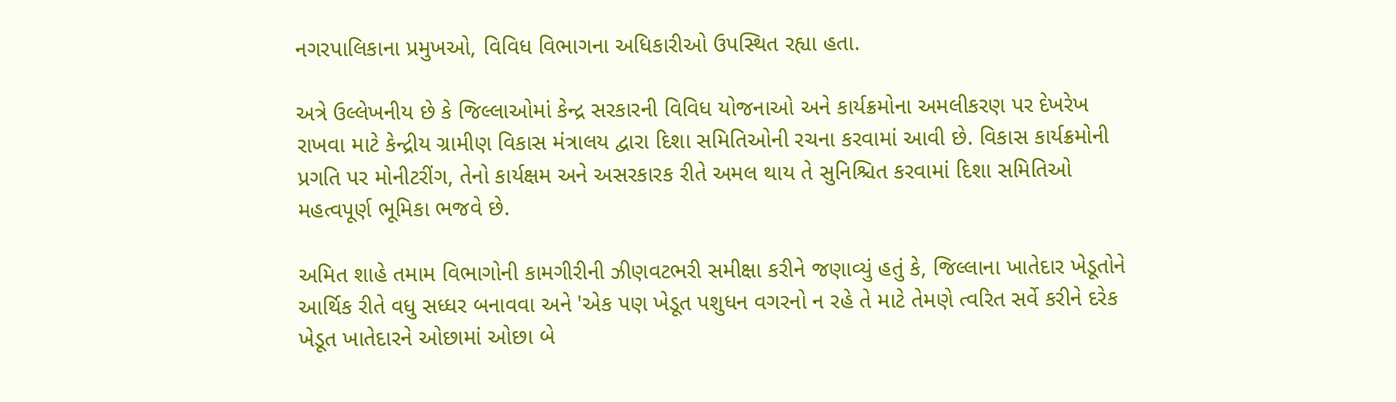નગરપાલિકાના પ્રમુખઓ, વિવિધ વિભાગના અધિકારીઓ ઉપસ્થિત રહ્યા હતા.

અત્રે ઉલ્લેખનીય છે કે જિલ્લાઓમાં કેન્દ્ર સરકારની વિવિધ યોજનાઓ અને કાર્યક્રમોના અમલીકરણ પર દેખરેખ રાખવા માટે કેન્દ્રીય ગ્રામીણ વિકાસ મંત્રાલય દ્વારા દિશા સમિતિઓની રચના કરવામાં આવી છે. વિકાસ કાર્યક્રમોની પ્રગતિ પર મોનીટરીંગ, તેનો કાર્યક્ષમ અને અસરકારક રીતે અમલ થાય તે સુનિશ્ચિત કરવામાં દિશા સમિતિઓ મહત્વપૂર્ણ ભૂમિકા ભજવે છે.

અમિત શાહે તમામ વિભાગોની કામગીરીની ઝીણવટભરી સમીક્ષા કરીને જણાવ્યું હતું કે, જિલ્લાના ખાતેદાર ખેડૂતોને આર્થિક રીતે વધુ સધ્ધર બનાવવા અને 'એક પણ ખેડૂત પશુધન વગરનો ન રહે તે માટે તેમણે ત્વરિત સર્વે કરીને દરેક ખેડૂત ખાતેદારને ઓછામાં ઓછા બે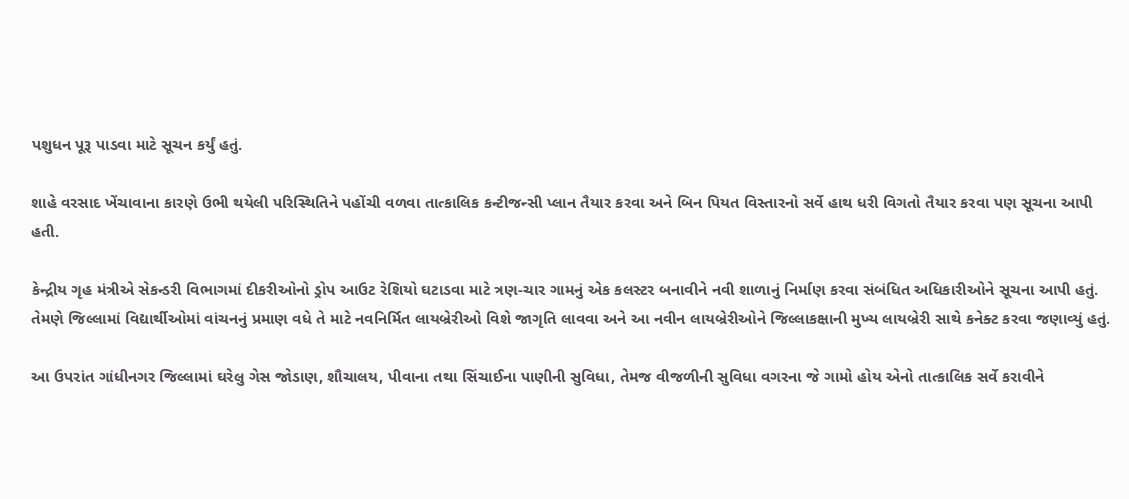પશુધન પૂરૂ પાડવા માટે સૂચન કર્યું હતું.

શાહે વરસાદ ખેંચાવાના કારણે ઉભી થયેલી પરિસ્થિતિને પહોંચી વળવા તાત્કાલિક કન્ટીજન્સી પ્લાન તૈયાર કરવા અને બિન પિયત વિસ્તારનો સર્વે હાથ ધરી વિગતો તૈયાર કરવા પણ સૂચના આપી હતી.

કેન્દ્રીય ગૃહ મંત્રીએ સેકન્ડરી વિભાગમાં દીકરીઓનો ડ્રોપ આઉટ રેશિયો ઘટાડવા માટે ત્રણ-ચાર ગામનું એક કલસ્ટર બનાવીને નવી શાળાનું નિર્માણ કરવા સંબંધિત અધિકારીઓને સૂચના આપી હતું. તેમણે જિલ્લામાં વિદ્યાર્થીઓમાં વાંચનનું પ્રમાણ વધે તે માટે નવનિર્મિત લાયબ્રેરીઓ વિશે જાગૃતિ લાવવા અને આ નવીન લાયબ્રેરીઓને જિલ્લાકક્ષાની મુખ્ય લાયબ્રેરી સાથે કનેક્ટ કરવા જણાવ્યું હતું.

આ ઉપરાંત ગાંધીનગર જિલ્લામાં ઘરેલુ ગેસ જોડાણ, શૌચાલય, પીવાના તથા સિંચાઈના પાણીની સુવિધા, તેમજ વીજળીની સુવિધા વગરના જે ગામો હોય એનો તાત્કાલિક સર્વે કરાવીને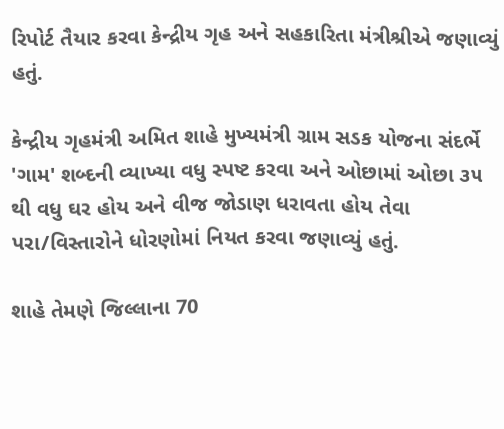રિપોર્ટ તૈયાર કરવા કેન્દ્રીય ગૃહ અને સહકારિતા મંત્રીશ્રીએ જણાવ્યું હતું.

કેન્દ્રીય ગૃહમંત્રી અમિત શાહે મુખ્યમંત્રી ગ્રામ સડક યોજના સંદર્ભે 'ગામ' શબ્દની વ્યાખ્યા વધુ સ્પષ્ટ કરવા અને ઓછામાં ઓછા ૩૫ થી વધુ ઘર હોય અને વીજ જોડાણ ધરાવતા હોય તેવા પરા/વિસ્તારોને ધોરણોમાં નિયત કરવા જણાવ્યું હતું.

શાહે તેમણે જિલ્લાના 70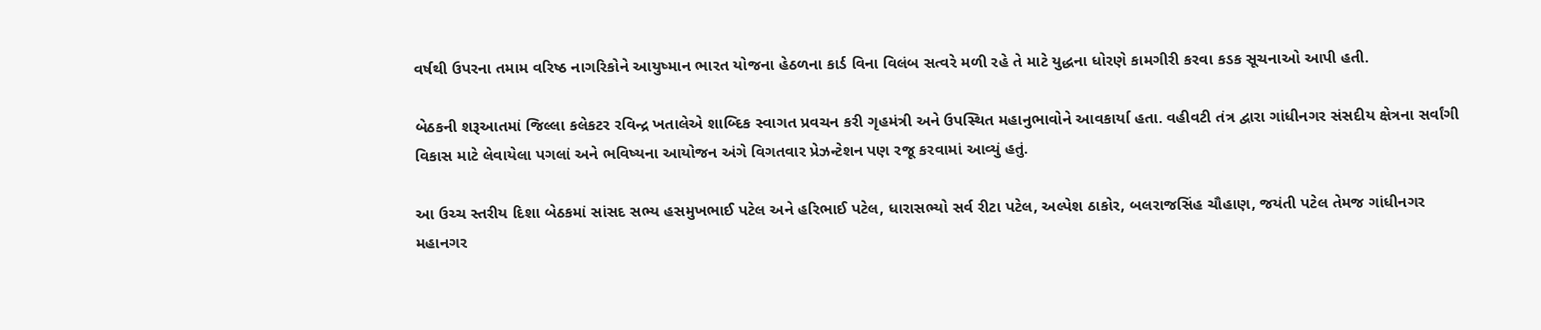વર્ષથી ઉપરના તમામ વરિષ્ઠ નાગરિકોને આયુષ્માન ભારત યોજના હેઠળના કાર્ડ વિના વિલંબ સત્વરે મળી રહે તે માટે યુદ્ધના ધોરણે કામગીરી કરવા કડક સૂચનાઓ આપી હતી.

બેઠકની શરૂઆતમાં જિલ્લા કલેકટર રવિન્દ્ર ખતાલેએ શાબ્દિક સ્વાગત પ્રવચન કરી ગૃહમંત્રી અને ઉપસ્થિત મહાનુભાવોને આવકાર્યા હતા. વહીવટી તંત્ર દ્વારા ગાંધીનગર સંસદીય ક્ષેત્રના સર્વાંગી વિકાસ માટે લેવાયેલા પગલાં અને ભવિષ્યના આયોજન અંગે વિગતવાર પ્રેઝન્ટેશન પણ રજૂ કરવામાં આવ્યું હતું.

આ ઉચ્ચ સ્તરીય દિશા બેઠકમાં સાંસદ સભ્ય હસમુખભાઈ પટેલ અને હરિભાઈ પટેલ, ધારાસભ્યો સર્વ રીટા પટેલ, અલ્પેશ ઠાકોર, બલરાજસિંહ ચૌહાણ, જયંતી પટેલ તેમજ ગાંધીનગર મહાનગર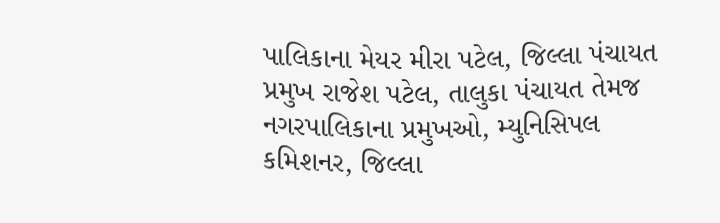પાલિકાના મેયર મીરા પટેલ, જિલ્લા પંચાયત પ્રમુખ રાજેશ પટેલ, તાલુકા પંચાયત તેમજ નગરપાલિકાના પ્રમુખઓ, મ્યુનિસિપલ કમિશનર, જિલ્લા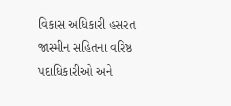વિકાસ અધિકારી હસરત જાસ્મીન સહિતના વરિષ્ઠ પદાધિકારીઓ અને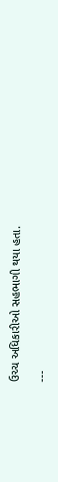ઉચ્ચ અધિકારીઓ સહભાગી થયા હતા.

---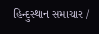હિન્દુસ્થાન સમાચાર /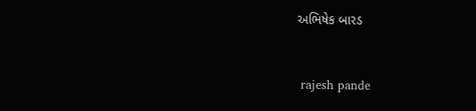અભિષેક બારડ


 rajesh pande